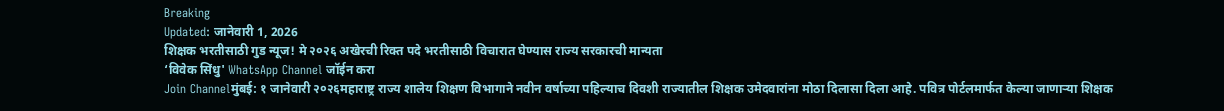Breaking
Updated: जानेवारी 1, 2026
शिक्षक भरतीसाठी गुड न्यूज! मे २०२६ अखेरची रिक्त पदे भरतीसाठी विचारात घेण्यास राज्य सरकारची मान्यता
‘विवेक सिंधु' WhatsApp Channel जॉईन करा
Join Channelमुंबई: १ जानेवारी २०२६महाराष्ट्र राज्य शालेय शिक्षण विभागाने नवीन वर्षाच्या पहिल्याच दिवशी राज्यातील शिक्षक उमेदवारांना मोठा दिलासा दिला आहे. पवित्र पोर्टलमार्फत केल्या जाणाऱ्या शिक्षक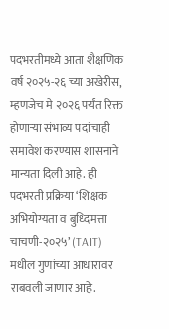पदभरतीमध्ये आता शैक्षणिक वर्ष २०२५-२६ च्या अखेरीस, म्हणजेच मे २०२६ पर्यंत रिक्त होणाऱ्या संभाव्य पदांचाही समावेश करण्यास शासनाने मान्यता दिली आहे. ही पदभरती प्रक्रिया ‘शिक्षक अभियोग्यता व बुध्दिमत्ता चाचणी-२०२५’ (TAIT) मधील गुणांच्या आधारावर राबवली जाणार आहे.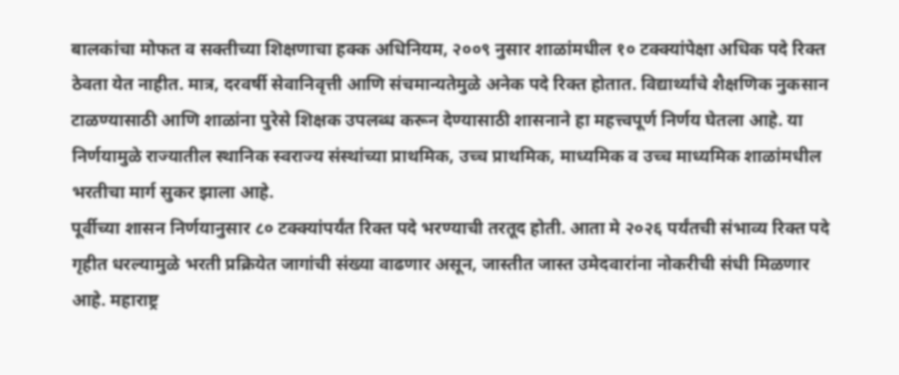बालकांचा मोफत व सक्तीच्या शिक्षणाचा हक्क अधिनियम, २००९ नुसार शाळांमधील १० टक्क्यांपेक्षा अधिक पदे रिक्त ठेवता येत नाहीत. मात्र, दरवर्षी सेवानिवृत्ती आणि संचमान्यतेमुळे अनेक पदे रिक्त होतात. विद्यार्थ्यांचे शैक्षणिक नुकसान टाळण्यासाठी आणि शाळांना पुरेसे शिक्षक उपलब्ध करून देण्यासाठी शासनाने हा महत्त्वपूर्ण निर्णय घेतला आहे. या निर्णयामुळे राज्यातील स्थानिक स्वराज्य संस्थांच्या प्राथमिक, उच्च प्राथमिक, माध्यमिक व उच्च माध्यमिक शाळांमधील भरतीचा मार्ग सुकर झाला आहे.
पूर्वीच्या शासन निर्णयानुसार ८० टक्क्यांपर्यंत रिक्त पदे भरण्याची तरतूद होती. आता मे २०२६ पर्यंतची संभाव्य रिक्त पदे गृहीत धरल्यामुळे भरती प्रक्रियेत जागांची संख्या वाढणार असून, जास्तीत जास्त उमेदवारांना नोकरीची संधी मिळणार आहे. महाराष्ट्र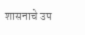शासनाचे उप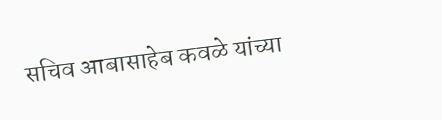सचिव आबासाहेब कवळे यांच्या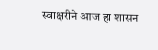स्वाक्षरीने आज हा शासन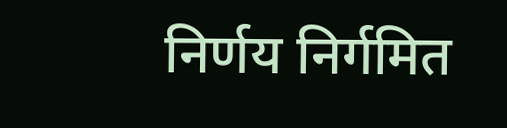निर्णय निर्गमित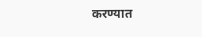करण्यात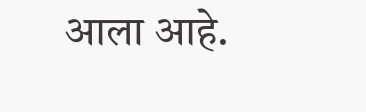आला आहे.